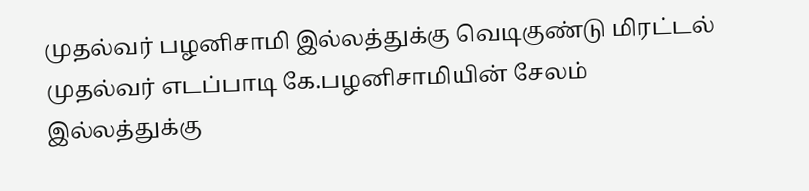முதல்வர் பழனிசாமி இல்லத்துக்கு வெடிகுண்டு மிரட்டல்
முதல்வர் எடப்பாடி கே.பழனிசாமியின் சேலம் இல்லத்துக்கு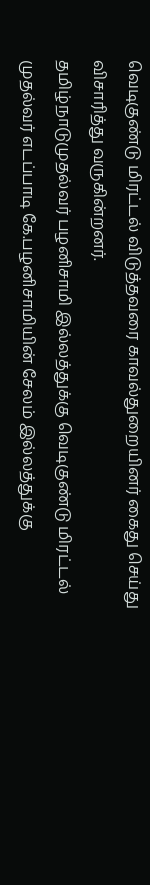வெடிகுண்டு மிரட்டல் விடுத்தவரை காவல்துறையினர் கைது செய்து விசாரித்து வருகின்றனர்.
தமிழ்நாடுமுதல்வர் பழனிசாமி இல்லத்துக்கு வெடிகுண்டு மிரட்டல்
முதல்வர் எடப்பாடி கே.பழனிசாமியின் சேலம் இல்லத்துக்கு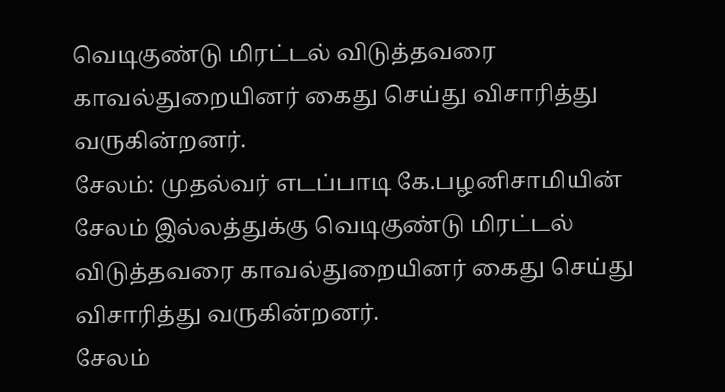வெடிகுண்டு மிரட்டல் விடுத்தவரை காவல்துறையினர் கைது செய்து விசாரித்து வருகின்றனர்.
சேலம்: முதல்வர் எடப்பாடி கே.பழனிசாமியின் சேலம் இல்லத்துக்கு வெடிகுண்டு மிரட்டல் விடுத்தவரை காவல்துறையினர் கைது செய்து விசாரித்து வருகின்றனர்.
சேலம்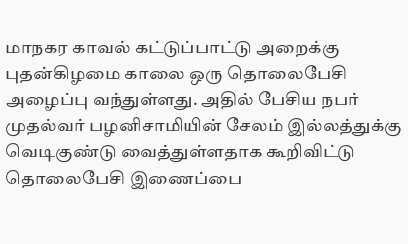மாநகர காவல் கட்டுப்பாட்டு அறைக்கு புதன்கிழமை காலை ஒரு தொலைபேசி அழைப்பு வந்துள்ளது. அதில் பேசிய நபர் முதல்வர் பழனிசாமியின் சேலம் இல்லத்துக்கு வெடிகுண்டு வைத்துள்ளதாக கூறிவிட்டு தொலைபேசி இணைப்பை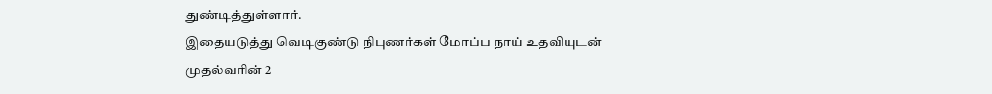துண்டித்துள்ளார்.
இதையடுத்து வெடிகுண்டு நிபுணர்கள் மோப்ப நாய் உதவியுடன் முதல்வரின் 2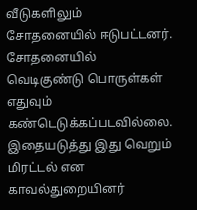வீடுகளிலும் சோதனையில் ஈடுபட்டனர். சோதனையில் வெடிகுண்டு பொருள்கள் எதுவும் கண்டெடுக்கப்படவில்லை. இதையடுத்து இது வெறும் மிரட்டல் என காவல்துறையினர்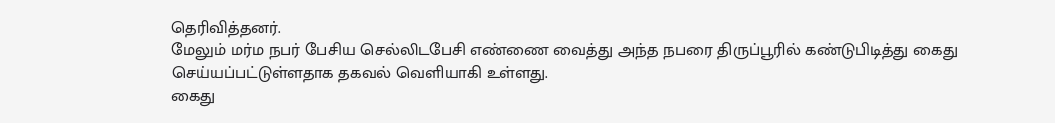தெரிவித்தனர்.
மேலும் மர்ம நபர் பேசிய செல்லிடபேசி எண்ணை வைத்து அந்த நபரை திருப்பூரில் கண்டுபிடித்து கைது செய்யப்பட்டுள்ளதாக தகவல் வெளியாகி உள்ளது.
கைது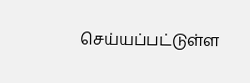செய்யப்பட்டுள்ள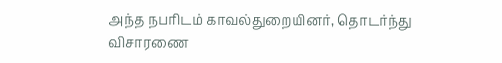அந்த நபரிடம் காவல்துறையினர், தொடர்ந்து விசாரணை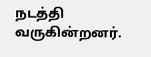நடத்தி வருகின்றனர்.